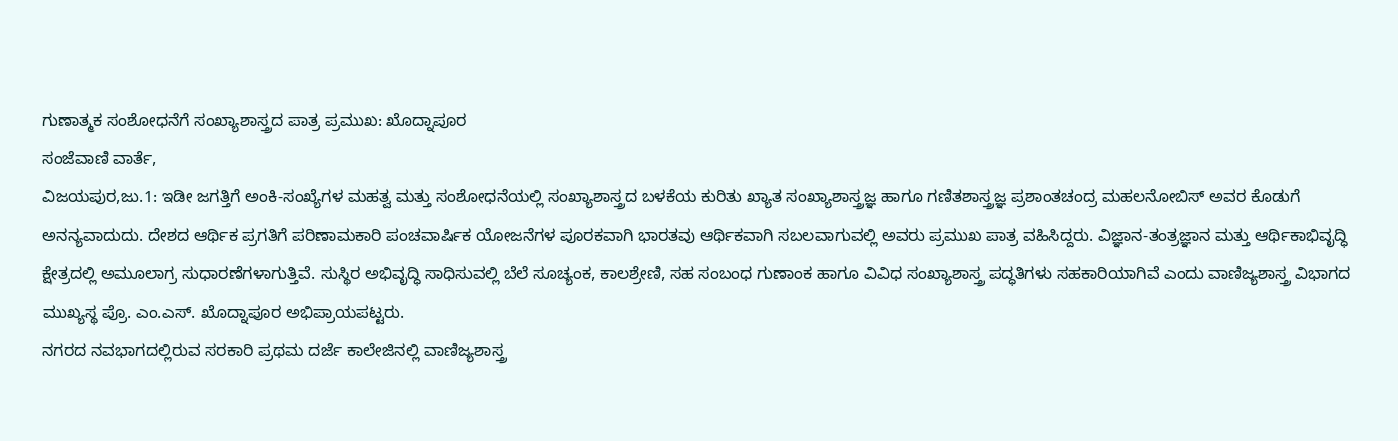ಗುಣಾತ್ಮಕ ಸಂಶೋಧನೆಗೆ ಸಂಖ್ಯಾಶಾಸ್ತ್ರದ ಪಾತ್ರ ಪ್ರಮುಖ: ಖೊದ್ನಾಪೂರ
ಸಂಜೆವಾಣಿ ವಾರ್ತೆ,
ವಿಜಯಪುರ,ಜು.1: ಇಡೀ ಜಗತ್ತಿಗೆ ಅಂಕಿ-ಸಂಖ್ಯೆಗಳ ಮಹತ್ವ ಮತ್ತು ಸಂಶೋಧನೆಯಲ್ಲಿ ಸಂಖ್ಯಾಶಾಸ್ತ್ರದ ಬಳಕೆಯ ಕುರಿತು ಖ್ಯಾತ ಸಂಖ್ಯಾಶಾಸ್ತ್ರಜ್ಞ ಹಾಗೂ ಗಣಿತಶಾಸ್ತ್ರಜ್ಞ ಪ್ರಶಾಂತಚಂದ್ರ ಮಹಲನೋಬಿಸ್ ಅವರ ಕೊಡುಗೆ ಅನನ್ಯವಾದುದು. ದೇಶದ ಆರ್ಥಿಕ ಪ್ರಗತಿಗೆ ಪರಿಣಾಮಕಾರಿ ಪಂಚವಾರ್ಷಿಕ ಯೋಜನೆಗಳ ಪೂರಕವಾಗಿ ಭಾರತವು ಆರ್ಥಿಕವಾಗಿ ಸಬಲವಾಗುವಲ್ಲಿ ಅವರು ಪ್ರಮುಖ ಪಾತ್ರ ವಹಿಸಿದ್ದರು. ವಿಜ್ಞಾನ-ತಂತ್ರಜ್ಞಾನ ಮತ್ತು ಆರ್ಥಿಕಾಭಿವೃದ್ಧಿ ಕ್ಷೇತ್ರದಲ್ಲಿ ಅಮೂಲಾಗ್ರ ಸುಧಾರಣೆಗಳಾಗುತ್ತಿವೆ. ಸುಸ್ಥಿರ ಅಭಿವೃದ್ಧಿ ಸಾಧಿಸುವಲ್ಲಿ ಬೆಲೆ ಸೂಚ್ಯಂಕ, ಕಾಲಶ್ರೇಣಿ, ಸಹ ಸಂಬಂಧ ಗುಣಾಂಕ ಹಾಗೂ ವಿವಿಧ ಸಂಖ್ಯಾಶಾಸ್ತ್ರ ಪದ್ಧತಿಗಳು ಸಹಕಾರಿಯಾಗಿವೆ ಎಂದು ವಾಣಿಜ್ಯಶಾಸ್ತ್ರ ವಿಭಾಗದ ಮುಖ್ಯಸ್ಥ ಪ್ರೊ. ಎಂ.ಎಸ್. ಖೊದ್ನಾಪೂರ ಅಭಿಪ್ರಾಯಪಟ್ಟರು.
ನಗರದ ನವಭಾಗದಲ್ಲಿರುವ ಸರಕಾರಿ ಪ್ರಥಮ ದರ್ಜೆ ಕಾಲೇಜಿನಲ್ಲಿ ವಾಣಿಜ್ಯಶಾಸ್ತ್ರ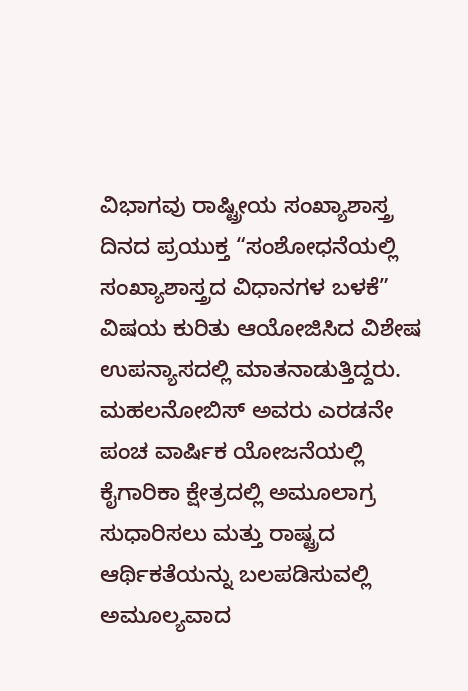ವಿಭಾಗವು ರಾಷ್ಟ್ರೀಯ ಸಂಖ್ಯಾಶಾಸ್ತ್ರ ದಿನದ ಪ್ರಯುಕ್ತ “ಸಂಶೋಧನೆಯಲ್ಲಿ ಸಂಖ್ಯಾಶಾಸ್ತ್ರದ ವಿಧಾನಗಳ ಬಳಕೆ” ವಿಷಯ ಕುರಿತು ಆಯೋಜಿಸಿದ ವಿಶೇಷ ಉಪನ್ಯಾಸದಲ್ಲಿ ಮಾತನಾಡುತ್ತಿದ್ದರು.
ಮಹಲನೋಬಿಸ್ ಅವರು ಎರಡನೇ ಪಂಚ ವಾರ್ಷಿಕ ಯೋಜನೆಯಲ್ಲಿ ಕೈಗಾರಿಕಾ ಕ್ಷೇತ್ರದಲ್ಲಿ ಅಮೂಲಾಗ್ರ ಸುಧಾರಿಸಲು ಮತ್ತು ರಾಷ್ಟ್ರದ ಆರ್ಥಿಕತೆಯನ್ನು ಬಲಪಡಿಸುವಲ್ಲಿ ಅಮೂಲ್ಯವಾದ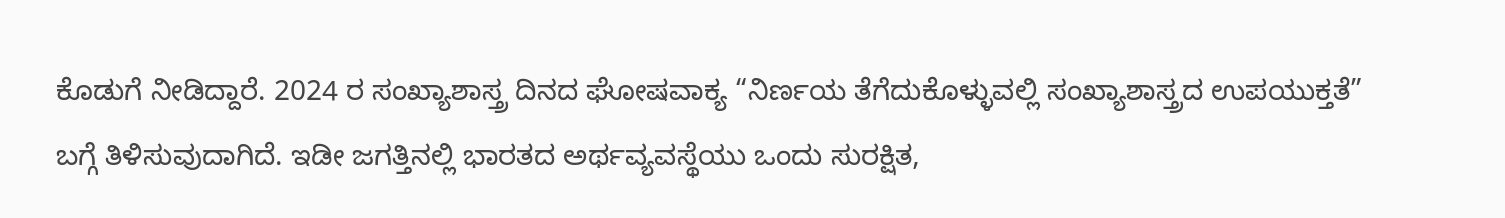ಕೊಡುಗೆ ನೀಡಿದ್ದಾರೆ. 2024 ರ ಸಂಖ್ಯಾಶಾಸ್ತ್ರ ದಿನದ ಘೋಷವಾಕ್ಯ “ನಿರ್ಣಯ ತೆಗೆದುಕೊಳ್ಳುವಲ್ಲಿ ಸಂಖ್ಯಾಶಾಸ್ತ್ರದ ಉಪಯುಕ್ತತೆ” ಬಗ್ಗೆ ತಿಳಿಸುವುದಾಗಿದೆ. ಇಡೀ ಜಗತ್ತಿನಲ್ಲಿ ಭಾರತದ ಅರ್ಥವ್ಯವಸ್ಥೆಯು ಒಂದು ಸುರಕ್ಷಿತ,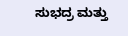ಸುಭದ್ರ ಮತ್ತು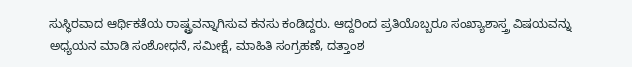ಸುಸ್ಥಿರವಾದ ಆರ್ಥಿಕತೆಯ ರಾಷ್ಟ್ರವನ್ನಾಗಿಸುವ ಕನಸು ಕಂಡಿದ್ದರು. ಆದ್ದರಿಂದ ಪ್ರತಿಯೊಬ್ಬರೂ ಸಂಖ್ಯಾಶಾಸ್ತ್ರ ವಿಷಯವನ್ನು ಅಧ್ಯಯನ ಮಾಡಿ ಸಂಶೋಧನೆ, ಸಮೀಕ್ಷೆ, ಮಾಹಿತಿ ಸಂಗ್ರಹಣೆ, ದತ್ತಾಂಶ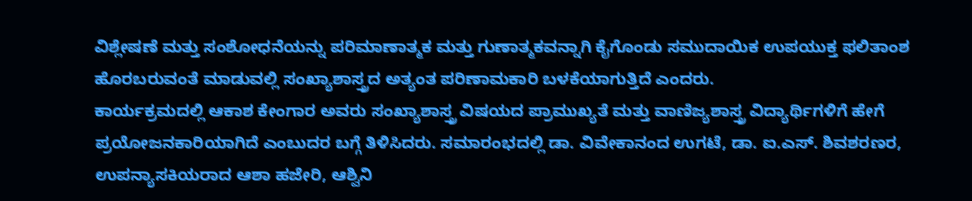ವಿಶ್ಲೇಷಣೆ ಮತ್ತು ಸಂಶೋಧನೆಯನ್ನು ಪರಿಮಾಣಾತ್ಮಕ ಮತ್ತು ಗುಣಾತ್ಮಕವನ್ನಾಗಿ ಕೈಗೊಂಡು ಸಮುದಾಯಿಕ ಉಪಯುಕ್ತ ಫಲಿತಾಂಶ ಹೊರಬರುವಂತೆ ಮಾಡುವಲ್ಲಿ ಸಂಖ್ಯಾಶಾಸ್ತ್ರದ ಅತ್ಯಂತ ಪರಿಣಾಮಕಾರಿ ಬಳಕೆಯಾಗುತ್ತಿದೆ ಎಂದರು.
ಕಾರ್ಯಕ್ರಮದಲ್ಲಿ ಆಕಾಶ ಕೇಂಗಾರ ಅವರು ಸಂಖ್ಯಾಶಾಸ್ತ್ರ ವಿಷಯದ ಪ್ರಾಮುಖ್ಯತೆ ಮತ್ತು ವಾಣಿಜ್ಯಶಾಸ್ತ್ರ ವಿದ್ಯಾರ್ಥಿಗಳಿಗೆ ಹೇಗೆ ಪ್ರಯೋಜನಕಾರಿಯಾಗಿದೆ ಎಂಬುದರ ಬಗ್ಗೆ ತಿಳಿಸಿದರು. ಸಮಾರಂಭದಲ್ಲಿ ಡಾ. ವಿವೇಕಾನಂದ ಉಗಟೆ, ಡಾ. ಐ.ಎಸ್. ಶಿವಶರಣರ, ಉಪನ್ಯಾಸಕಿಯರಾದ ಆಶಾ ಹಜೇರಿ, ಆಶ್ವಿನಿ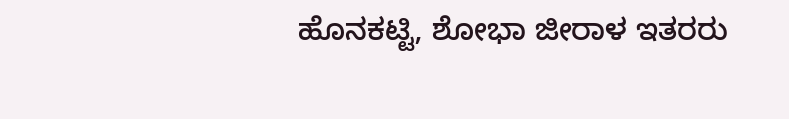ಹೊನಕಟ್ಟಿ, ಶೋಭಾ ಜೀರಾಳ ಇತರರು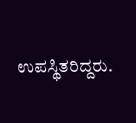ಉಪಸ್ಥಿತರಿದ್ದರು.